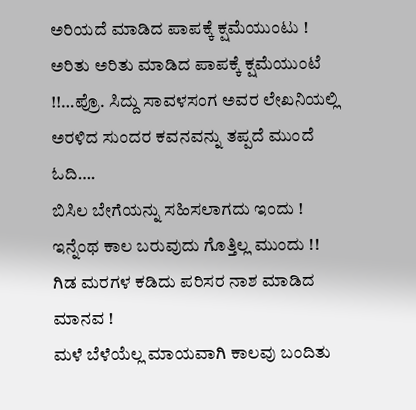ಅರಿಯದೆ ಮಾಡಿದ ಪಾಪಕ್ಕೆ ಕ್ಷಮೆಯುಂಟು ! ಅರಿತು ಅರಿತು ಮಾಡಿದ ಪಾಪಕ್ಕೆ ಕ್ಷಮೆಯುಂಟೆ !!…ಪ್ರೊ. ಸಿದ್ದು ಸಾವಳಸಂಗ ಅವರ ಲೇಖನಿಯಲ್ಲಿ ಅರಳಿದ ಸುಂದರ ಕವನವನ್ನು ತಪ್ಪದೆ ಮುಂದೆ ಓದಿ….
ಬಿಸಿಲ ಬೇಗೆಯನ್ನು ಸಹಿಸಲಾಗದು ಇಂದು !
ಇನ್ನೆಂಥ ಕಾಲ ಬರುವುದು ಗೊತ್ತಿಲ್ಲ ಮುಂದು !!
ಗಿಡ ಮರಗಳ ಕಡಿದು ಪರಿಸರ ನಾಶ ಮಾಡಿದ ಮಾನವ !
ಮಳೆ ಬೆಳೆಯೆಲ್ಲ ಮಾಯವಾಗಿ ಕಾಲವು ಬಂದಿತು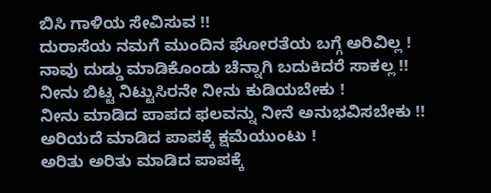ಬಿಸಿ ಗಾಳಿಯ ಸೇವಿಸುವ !!
ದುರಾಸೆಯ ನಮಗೆ ಮುಂದಿನ ಘೋರತೆಯ ಬಗ್ಗೆ ಅರಿವಿಲ್ಲ !
ನಾವು ದುಡ್ಡು ಮಾಡಿಕೊಂಡು ಚೆನ್ನಾಗಿ ಬದುಕಿದರೆ ಸಾಕಲ್ಲ !!
ನೀನು ಬಿಟ್ಟ ನಿಟ್ಟುಸಿರನೇ ನೀನು ಕುಡಿಯಬೇಕು !
ನೀನು ಮಾಡಿದ ಪಾಪದ ಫಲವನ್ನು ನೀನೆ ಅನುಭವಿಸಬೇಕು !!
ಅರಿಯದೆ ಮಾಡಿದ ಪಾಪಕ್ಕೆ ಕ್ಷಮೆಯುಂಟು !
ಅರಿತು ಅರಿತು ಮಾಡಿದ ಪಾಪಕ್ಕೆ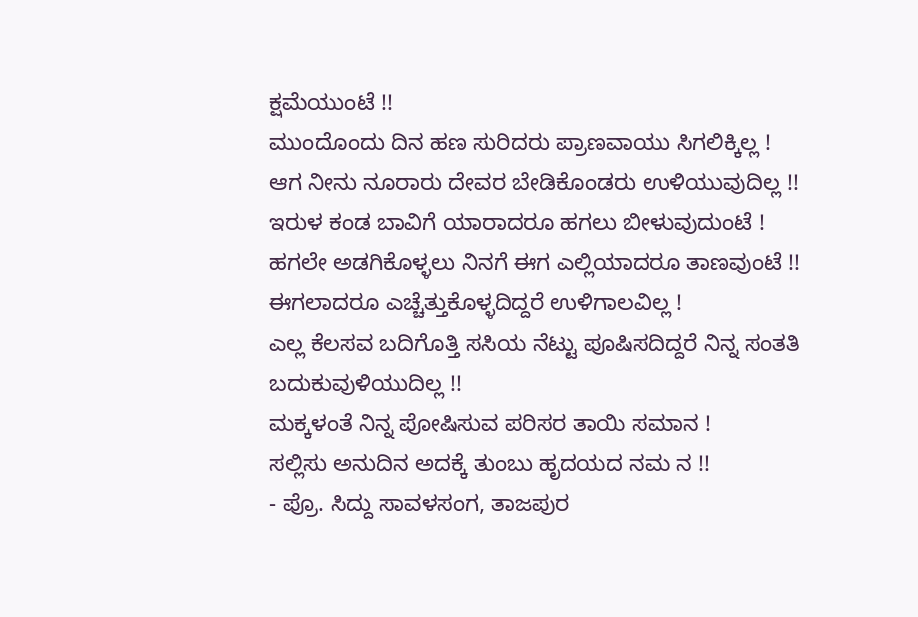ಕ್ಷಮೆಯುಂಟೆ !!
ಮುಂದೊಂದು ದಿನ ಹಣ ಸುರಿದರು ಪ್ರಾಣವಾಯು ಸಿಗಲಿಕ್ಕಿಲ್ಲ !
ಆಗ ನೀನು ನೂರಾರು ದೇವರ ಬೇಡಿಕೊಂಡರು ಉಳಿಯುವುದಿಲ್ಲ !!
ಇರುಳ ಕಂಡ ಬಾವಿಗೆ ಯಾರಾದರೂ ಹಗಲು ಬೀಳುವುದುಂಟೆ !
ಹಗಲೇ ಅಡಗಿಕೊಳ್ಳಲು ನಿನಗೆ ಈಗ ಎಲ್ಲಿಯಾದರೂ ತಾಣವುಂಟೆ !!
ಈಗಲಾದರೂ ಎಚ್ಚೆತ್ತುಕೊಳ್ಳದಿದ್ದರೆ ಉಳಿಗಾಲವಿಲ್ಲ !
ಎಲ್ಲ ಕೆಲಸವ ಬದಿಗೊತ್ತಿ ಸಸಿಯ ನೆಟ್ಟು ಪೂಷಿಸದಿದ್ದರೆ ನಿನ್ನ ಸಂತತಿ ಬದುಕುವುಳಿಯುದಿಲ್ಲ !!
ಮಕ್ಕಳಂತೆ ನಿನ್ನ ಪೋಷಿಸುವ ಪರಿಸರ ತಾಯಿ ಸಮಾನ !
ಸಲ್ಲಿಸು ಅನುದಿನ ಅದಕ್ಕೆ ತುಂಬು ಹೃದಯದ ನಮ ನ !!
- ಪ್ರೊ. ಸಿದ್ದು ಸಾವಳಸಂಗ, ತಾಜಪುರ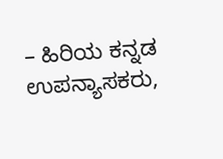– ಹಿರಿಯ ಕನ್ನಡ ಉಪನ್ಯಾಸಕರು,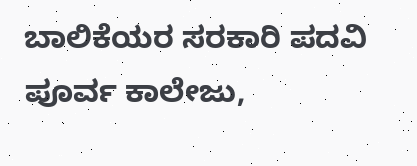ಬಾಲಿಕೆಯರ ಸರಕಾರಿ ಪದವಿ ಪೂರ್ವ ಕಾಲೇಜು,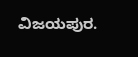ವಿಜಯಪುರ.